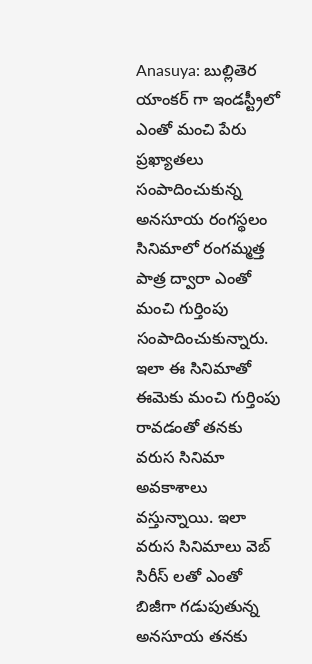Anasuya: బుల్లితెర యాంకర్ గా ఇండస్ట్రీలో ఎంతో మంచి పేరు ప్రఖ్యాతలు సంపాదించుకున్న అనసూయ రంగస్థలం సినిమాలో రంగమ్మత్త పాత్ర ద్వారా ఎంతో మంచి గుర్తింపు సంపాదించుకున్నారు. ఇలా ఈ సినిమాతో ఈమెకు మంచి గుర్తింపు రావడంతో తనకు వరుస సినిమా అవకాశాలు వస్తున్నాయి. ఇలా వరుస సినిమాలు వెబ్ సిరీస్ లతో ఎంతో బిజీగా గడుపుతున్న అనసూయ తనకు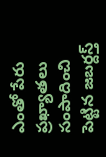ఎంతో పేరు ప్రఖ్యాతలు సంపాదించి పెట్టిన జబర్దస్త్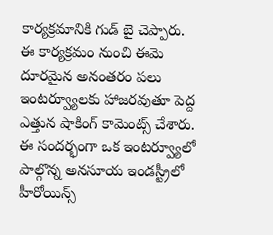కార్యక్రమానికి గుడ్ బై చెప్పారు.
ఈ కార్యక్రమం నుంచి ఈమె దూరమైన అనంతరం పలు ఇంటర్వ్యూలకు హాజరవుతూ పెద్ద ఎత్తున షాకింగ్ కామెంట్స్ చేశారు. ఈ సందర్భంగా ఒక ఇంటర్వ్యూలో పాల్గొన్న అనసూయ ఇండస్ట్రీలో హీరోయిన్స్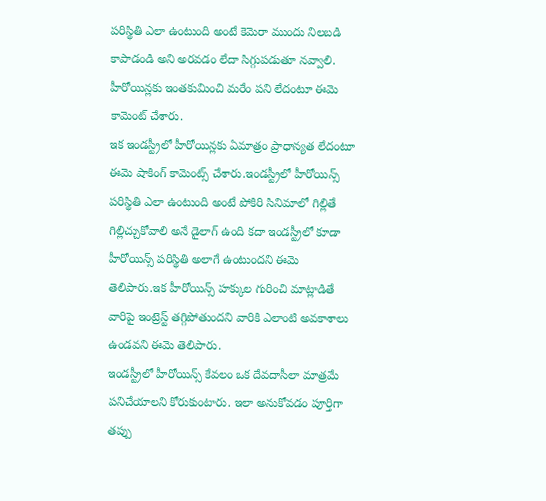పరిస్థితి ఎలా ఉంటుంది అంటే కెమెరా ముందు నిలబడి కాపాడండి అని అరవడం లేదా సిగ్గుపడుతూ నవ్వాలి. హీరోయిన్లకు ఇంతకుమించి మరేం పని లేదంటూ ఈమె కామెంట్ చేశారు.
ఇక ఇండస్ట్రీలో హీరోయిన్లకు ఏమాత్రం ప్రాధాన్యత లేదంటూ ఈమె షాకింగ్ కామెంట్స్ చేశారు.ఇండస్ట్రీలో హీరోయిన్స్ పరిస్థితి ఎలా ఉంటుంది అంటే పోకిరి సినిమాలో గిల్లితే గిల్లిచ్చుకోవాలి అనే డైలాగ్ ఉంది కదా ఇండస్ట్రీలో కూడా హీరోయిన్స్ పరిస్థితి అలాగే ఉంటుందని ఈమె తెలిపారు.ఇక హీరోయిన్స్ హక్కుల గురించి మాట్లాడితే వారిపై ఇంట్రెస్ట్ తగ్గిపోతుందని వారికి ఎలాంటి అవకాశాలు ఉండవని ఈమె తెలిపారు.
ఇండస్ట్రీలో హీరోయిన్స్ కేవలం ఒక దేవదాసీలా మాత్రమే పనిచేయాలని కోరుకుంటారు. ఇలా అనుకోవడం పూర్తిగా తప్పు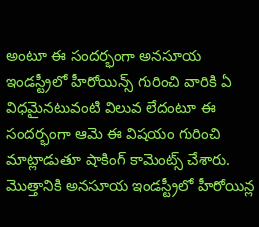అంటూ ఈ సందర్భంగా అనసూయ ఇండస్ట్రీలో హీరోయిన్స్ గురించి వారికి ఏ విధమైనటువంటి విలువ లేదంటూ ఈ సందర్భంగా ఆమె ఈ విషయం గురించి మాట్లాడుతూ షాకింగ్ కామెంట్స్ చేశారు. మొత్తానికి అనసూయ ఇండస్ట్రీలో హీరోయిన్ల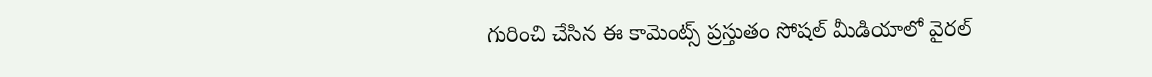గురించి చేసిన ఈ కామెంట్స్ ప్రస్తుతం సోషల్ మీడియాలో వైరల్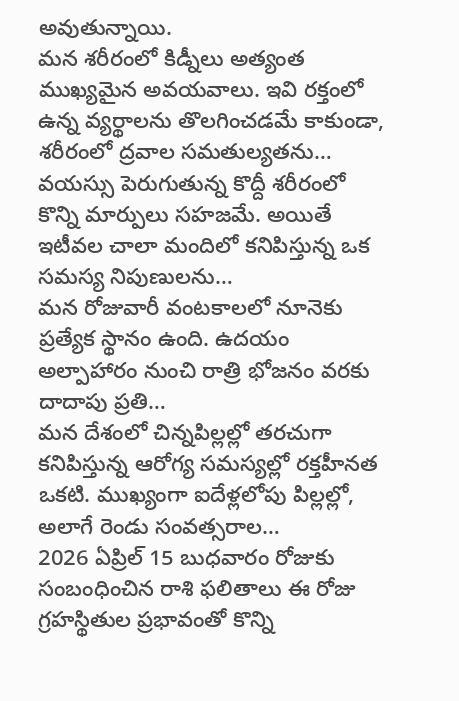అవుతున్నాయి.
మన శరీరంలో కిడ్నీలు అత్యంత ముఖ్యమైన అవయవాలు. ఇవి రక్తంలో ఉన్న వ్యర్థాలను తొలగించడమే కాకుండా, శరీరంలో ద్రవాల సమతుల్యతను…
వయస్సు పెరుగుతున్న కొద్దీ శరీరంలో కొన్ని మార్పులు సహజమే. అయితే ఇటీవల చాలా మందిలో కనిపిస్తున్న ఒక సమస్య నిపుణులను…
మన రోజువారీ వంటకాలలో నూనెకు ప్రత్యేక స్థానం ఉంది. ఉదయం అల్పాహారం నుంచి రాత్రి భోజనం వరకు దాదాపు ప్రతి…
మన దేశంలో చిన్నపిల్లల్లో తరచుగా కనిపిస్తున్న ఆరోగ్య సమస్యల్లో రక్తహీనత ఒకటి. ముఖ్యంగా ఐదేళ్లలోపు పిల్లల్లో, అలాగే రెండు సంవత్సరాల…
2026 ఏప్రిల్ 15 బుధవారం రోజుకు సంబంధించిన రాశి ఫలితాలు ఈ రోజు గ్రహస్థితుల ప్రభావంతో కొన్ని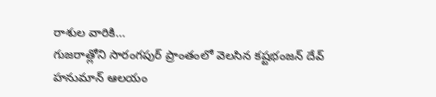రాశుల వారికి…
గుజరాత్లోని సారంగపుర్ ప్రాంతంలో వెలసిన కష్టభంజన్ దేవ్ హనుమాన్ ఆలయం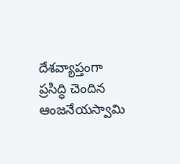దేశవ్యాప్తంగా ప్రసిద్ధి చెందిన ఆంజనేయస్వామి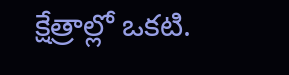క్షేత్రాల్లో ఒకటి.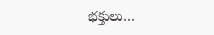భక్తులు…